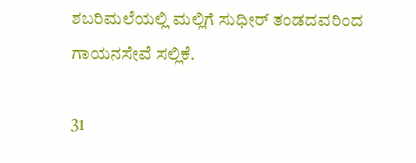ಶಬರಿಮಲೆಯಲ್ಲಿ ಮಲ್ಲಿಗೆ ಸುಧೀರ್ ತಂಡದವರಿಂದ ಗಾಯನಸೇವೆ ಸಲ್ಲಿಕೆ.

31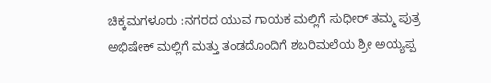ಚಿಕ್ಕಮಗಳೂರು :ನಗರದ ಯುವ ಗಾಯಕ ಮಲ್ಲಿಗೆ ಸುಧೀರ್ ತಮ್ಮ ಪುತ್ರ ಅಭಿಷೇಕ್ ಮಲ್ಲಿಗೆ ಮತ್ತು ತಂಡದೊಂದಿಗೆ ಶಬರಿಮಲೆಯ ಶ್ರೀ ಅಯ್ಯಪ್ಪ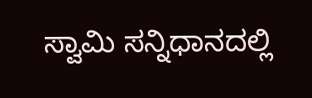ಸ್ವಾಮಿ ಸನ್ನಿಧಾನದಲ್ಲಿ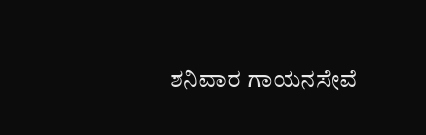ಶನಿವಾರ ಗಾಯನಸೇವೆ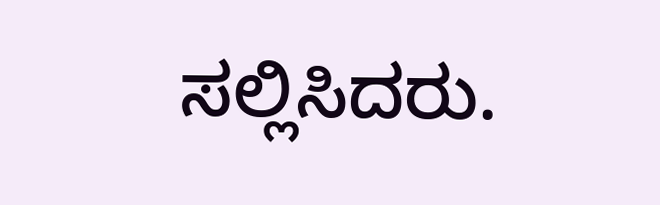ಸಲ್ಲಿಸಿದರು.